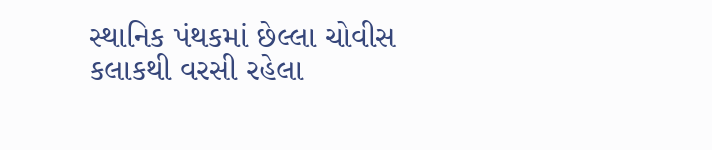સ્થાનિક પંથકમાં છેલ્લા ચોવીસ કલાકથી વરસી રહેલા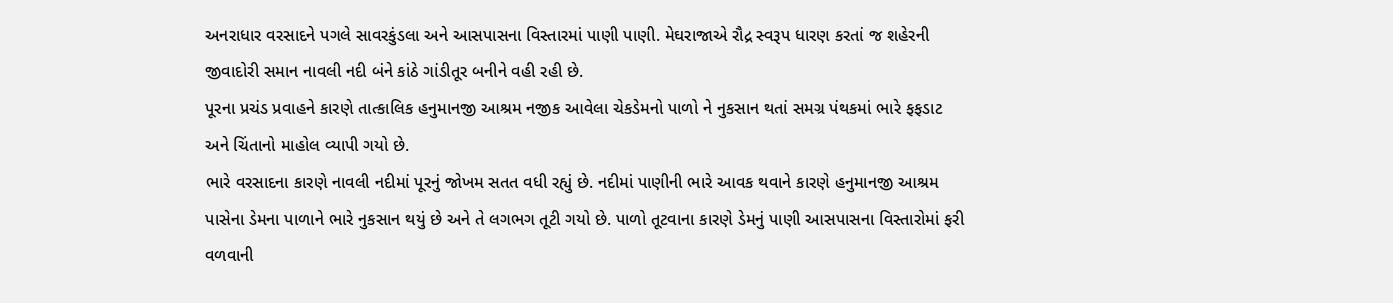અનરાધાર વરસાદને પગલે સાવરકુંડલા અને આસપાસના વિસ્તારમાં પાણી પાણી. મેઘરાજાએ રૌદ્ર સ્વરૂપ ધારણ કરતાં જ શહેરની જીવાદોરી સમાન નાવલી નદી બંને કાંઠે ગાંડીતૂર બનીને વહી રહી છે.
પૂરના પ્રચંડ પ્રવાહને કારણે તાત્કાલિક હનુમાનજી આશ્રમ નજીક આવેલા ચેકડેમનો પાળો ને નુકસાન થતાં સમગ્ર પંથકમાં ભારે ફફડાટ અને ચિંતાનો માહોલ વ્યાપી ગયો છે.
ભારે વરસાદના કારણે નાવલી નદીમાં પૂરનું જોખમ સતત વધી રહ્યું છે. નદીમાં પાણીની ભારે આવક થવાને કારણે હનુમાનજી આશ્રમ પાસેના ડેમના પાળાને ભારે નુકસાન થયું છે અને તે લગભગ તૂટી ગયો છે. પાળો તૂટવાના કારણે ડેમનું પાણી આસપાસના વિસ્તારોમાં ફરી વળવાની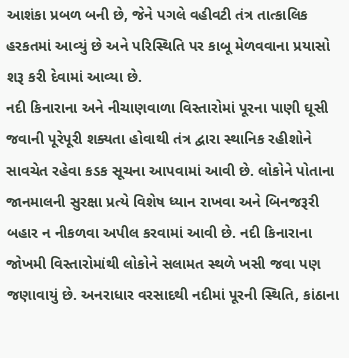આશંકા પ્રબળ બની છે, જેને પગલે વહીવટી તંત્ર તાત્કાલિક હરકતમાં આવ્યું છે અને પરિસ્થિતિ પર કાબૂ મેળવવાના પ્રયાસો શરૂ કરી દેવામાં આવ્યા છે.
નદી કિનારાના અને નીચાણવાળા વિસ્તારોમાં પૂરના પાણી ઘૂસી જવાની પૂરેપૂરી શક્યતા હોવાથી તંત્ર દ્વારા સ્થાનિક રહીશોને સાવચેત રહેવા કડક સૂચના આપવામાં આવી છે. લોકોને પોતાના જાનમાલની સુરક્ષા પ્રત્યે વિશેષ ધ્યાન રાખવા અને બિનજરૂરી બહાર ન નીકળવા અપીલ કરવામાં આવી છે. નદી કિનારાના જોખમી વિસ્તારોમાંથી લોકોને સલામત સ્થળે ખસી જવા પણ જણાવાયું છે. અનરાધાર વરસાદથી નદીમાં પૂરની સ્થિતિ, કાંઠાના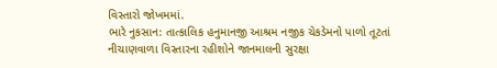વિસ્તારો જોખમમાં.
ભારે નુકસાન: તાત્કાલિક હનુમાનજી આશ્રમ નજીક ચેકડેમનો પાળો તૂટતાં
નીચાણવાળા વિસ્તારના રહીશોને જાનમાલની સુરક્ષા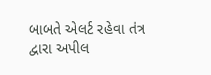બાબતે એલર્ટ રહેવા તંત્ર દ્વારા અપીલ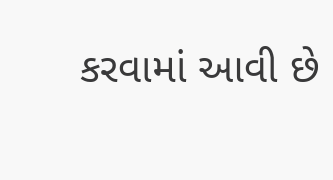કરવામાં આવી છે